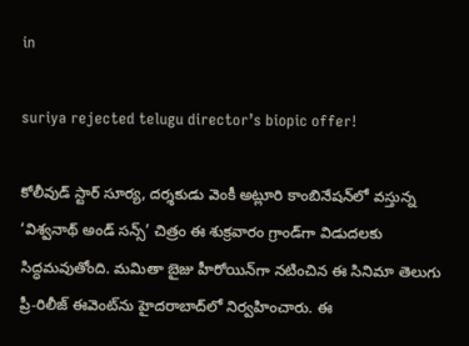in

suriya rejected telugu director’s biopic offer!

కోలీవుడ్ స్టార్ సూర్య, దర్శకుడు వెంకీ అట్లూరి కాంబినేషన్‌లో వస్తున్న ‘విశ్వనాథ్ అండ్ సన్స్’ చిత్రం ఈ శుక్రవారం గ్రాండ్‌గా విడుదలకు సిద్ధమవుతోంది. మమితా బైజు హీరోయిన్‌గా నటించిన ఈ సినిమా తెలుగు ప్రీ-రిలీజ్ ఈవెంట్‌ను హైదరాబాద్‌లో నిర్వహించారు. ఈ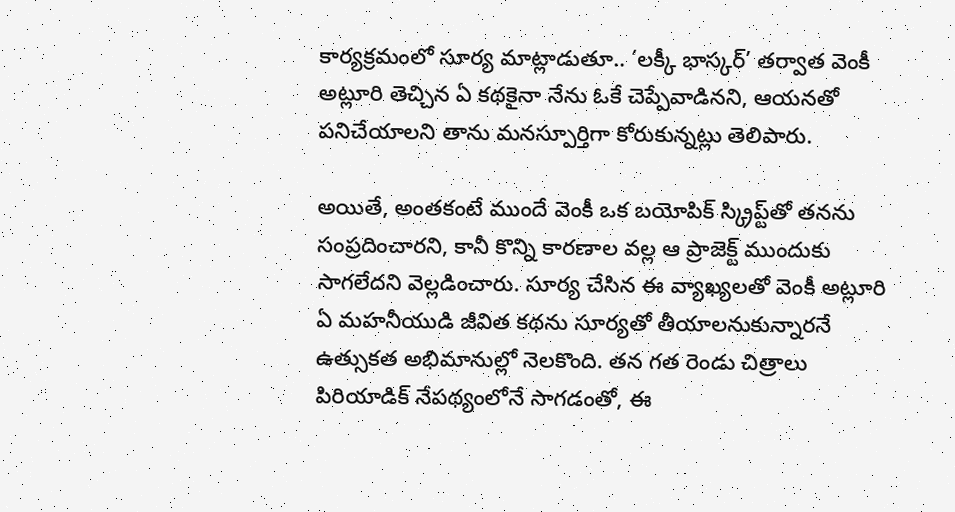కార్యక్రమంలో సూర్య మాట్లాడుతూ.. ‘లక్కీ భాస్కర్’ తర్వాత వెంకీ అట్లూరి తెచ్చిన ఏ కథకైనా నేను ఓకే చెప్పేవాడినని, ఆయనతో పనిచేయాలని తాను మనస్పూర్తిగా కోరుకున్నట్లు తెలిపారు.

అయితే, అంతకంటే ముందే వెంకీ ఒక బయోపిక్ స్క్రిప్ట్‌తో తనను సంప్రదించారని, కానీ కొన్ని కారణాల వల్ల ఆ ప్రాజెక్ట్ ముందుకు సాగలేదని వెల్లడించారు. సూర్య చేసిన ఈ వ్యాఖ్యలతో వెంకీ అట్లూరి ఏ మహనీయుడి జీవిత కథను సూర్యతో తీయాలనుకున్నారనే ఉత్సుకత అభిమానుల్లో నెలకొంది. తన గత రెండు చిత్రాలు పిరియాడిక్ నేపథ్యంలోనే సాగడంతో, ఈ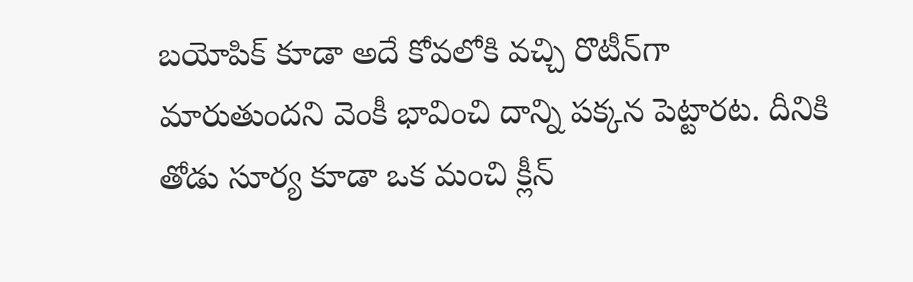బయోపిక్ కూడా అదే కోవలోకి వచ్చి రొటీన్‌గా మారుతుందని వెంకీ భావించి దాన్ని పక్కన పెట్టారట. దీనికి తోడు సూర్య కూడా ఒక మంచి క్లీన్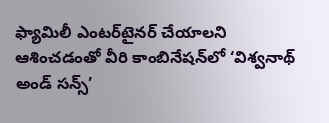ఫ్యామిలీ ఎంటర్‌టైనర్ చేయాలని ఆశించడంతో వీరి కాంబినేషన్‌లో ‘విశ్వనాథ్ అండ్ సన్స్’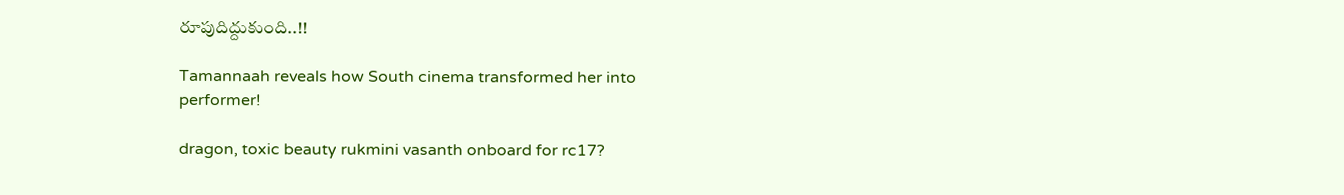రూపుదిద్దుకుంది..!!

Tamannaah reveals how South cinema transformed her into performer!

dragon, toxic beauty rukmini vasanth onboard for rc17?